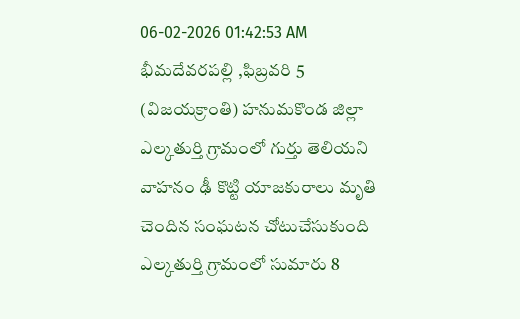06-02-2026 01:42:53 AM
భీమదేవరపల్లి ,ఫిబ్రవరి 5 (విజయక్రాంతి) హనుమకొండ జిల్లా ఎల్కతుర్తి గ్రామంలో గుర్తు తెలియని వాహనం ఢీ కొట్టి యాజకురాలు మృతి చెందిన సంఘటన చోటుచేసుకుంది ఎల్కతుర్తి గ్రామంలో సుమారు 8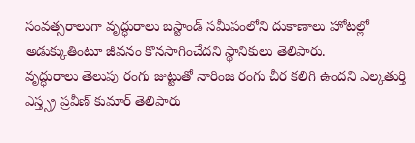సంవత్సరాలుగా వృద్ధురాలు బస్టాండ్ సమీపంలోని దుకాణాలు హోటల్లో అడుక్కుతింటూ జీవనం కొనసాగించేదని స్థానికులు తెలిపారు.
వృద్ధురాలు తెలుపు రంగు జుట్టుతో నారింజ రంగు చీర కలిగి ఉందని ఎల్కతుర్తి ఎస్త్స్ర ప్రవీణ్ కుమార్ తెలిపారు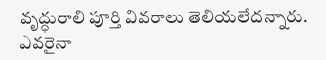వృద్ధురాలి పూర్తి వివరాలు తెలియలేదన్నారు. ఎవరైనా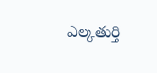ఎల్కతుర్తి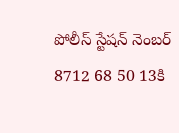పోలీస్ స్టేషన్ నెంబర్ 8712 68 50 13కి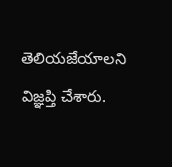తెలియజేయాలని విజ్ఞప్తి చేశారు.